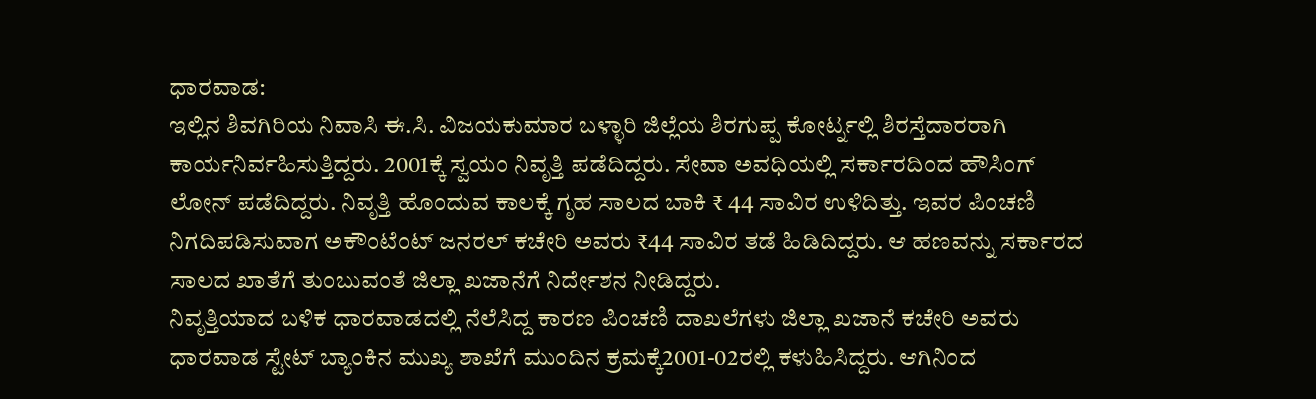ಧಾರವಾಡ:
ಇಲ್ಲಿನ ಶಿವಗಿರಿಯ ನಿವಾಸಿ ಈ.ಸಿ. ವಿಜಯಕುಮಾರ ಬಳ್ಳಾರಿ ಜಿಲ್ಲೆಯ ಶಿರಗುಪ್ಪ ಕೋರ್ಟ್ನಲ್ಲಿ ಶಿರಸ್ತೆದಾರರಾಗಿ ಕಾರ್ಯನಿರ್ವಹಿಸುತ್ತಿದ್ದರು. 2001ಕ್ಕೆ ಸ್ವಯಂ ನಿವೃತ್ತಿ ಪಡೆದಿದ್ದರು. ಸೇವಾ ಅವಧಿಯಲ್ಲಿ ಸರ್ಕಾರದಿಂದ ಹೌಸಿಂಗ್ ಲೋನ್ ಪಡೆದಿದ್ದರು. ನಿವೃತ್ತಿ ಹೊಂದುವ ಕಾಲಕ್ಕೆ ಗೃಹ ಸಾಲದ ಬಾಕಿ ₹ 44 ಸಾವಿರ ಉಳಿದಿತ್ತು. ಇವರ ಪಿಂಚಣಿ ನಿಗದಿಪಡಿಸುವಾಗ ಅಕೌಂಟೆಂಟ್ ಜನರಲ್ ಕಚೇರಿ ಅವರು ₹44 ಸಾವಿರ ತಡೆ ಹಿಡಿದಿದ್ದರು. ಆ ಹಣವನ್ನು ಸರ್ಕಾರದ ಸಾಲದ ಖಾತೆಗೆ ತುಂಬುವಂತೆ ಜಿಲ್ಲಾ ಖಜಾನೆಗೆ ನಿರ್ದೇಶನ ನೀಡಿದ್ದರು.
ನಿವೃತ್ತಿಯಾದ ಬಳಿಕ ಧಾರವಾಡದಲ್ಲಿ ನೆಲೆಸಿದ್ದ ಕಾರಣ ಪಿಂಚಣಿ ದಾಖಲೆಗಳು ಜಿಲ್ಲಾ ಖಜಾನೆ ಕಚೇರಿ ಅವರು ಧಾರವಾಡ ಸ್ಟೇಟ್ ಬ್ಯಾಂಕಿನ ಮುಖ್ಯ ಶಾಖೆಗೆ ಮುಂದಿನ ಕ್ರಮಕ್ಕೆ2001-02ರಲ್ಲಿ ಕಳುಹಿಸಿದ್ದರು. ಆಗಿನಿಂದ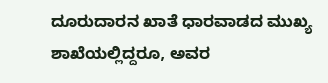ದೂರುದಾರನ ಖಾತೆ ಧಾರವಾಡದ ಮುಖ್ಯ ಶಾಖೆಯಲ್ಲಿದ್ದರೂ, ಅವರ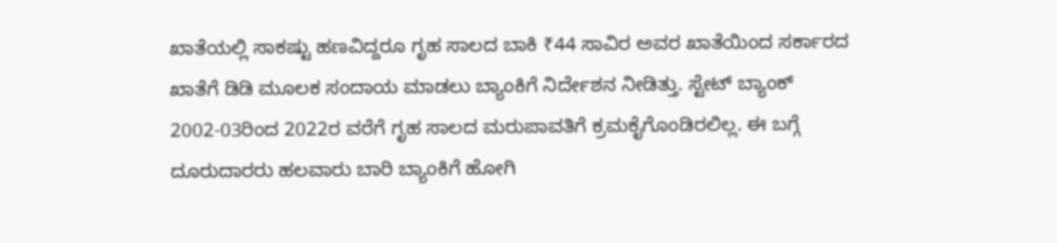ಖಾತೆಯಲ್ಲಿ ಸಾಕಷ್ಟು ಹಣವಿದ್ದರೂ ಗೃಹ ಸಾಲದ ಬಾಕಿ ₹44 ಸಾವಿರ ಅವರ ಖಾತೆಯಿಂದ ಸರ್ಕಾರದ ಖಾತೆಗೆ ಡಿಡಿ ಮೂಲಕ ಸಂದಾಯ ಮಾಡಲು ಬ್ಯಾಂಕಿಗೆ ನಿರ್ದೇಶನ ನೀಡಿತ್ತು. ಸ್ಟೇಟ್ ಬ್ಯಾಂಕ್ 2002-03ರಿಂದ 2022ರ ವರೆಗೆ ಗೃಹ ಸಾಲದ ಮರುಪಾವತಿಗೆ ಕ್ರಮಕೈಗೊಂಡಿರಲಿಲ್ಲ. ಈ ಬಗ್ಗೆ ದೂರುದಾರರು ಹಲವಾರು ಬಾರಿ ಬ್ಯಾಂಕಿಗೆ ಹೋಗಿ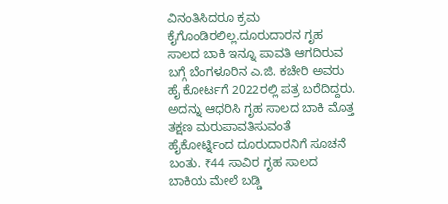ವಿನಂತಿಸಿದರೂ ಕ್ರಮ ಕೈಗೊಂಡಿರಲಿಲ್ಲ.ದೂರುದಾರನ ಗೃಹ ಸಾಲದ ಬಾಕಿ ಇನ್ನೂ ಪಾವತಿ ಆಗದಿರುವ ಬಗ್ಗೆ ಬೆಂಗಳೂರಿನ ಎ.ಜಿ. ಕಚೇರಿ ಅವರು ಹೈ ಕೋರ್ಟಗೆ 2022ರಲ್ಲಿ ಪತ್ರ ಬರೆದಿದ್ದರು. ಅದನ್ನು ಆಧರಿಸಿ ಗೃಹ ಸಾಲದ ಬಾಕಿ ಮೊತ್ತ ತಕ್ಷಣ ಮರುಪಾವತಿಸುವಂತೆ ಹೈಕೋರ್ಟ್ನಿಂದ ದೂರುದಾರನಿಗೆ ಸೂಚನೆ ಬಂತು. ₹44 ಸಾವಿರ ಗೃಹ ಸಾಲದ ಬಾಕಿಯ ಮೇಲೆ ಬಡ್ಡಿ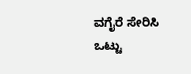ವಗೈರೆ ಸೇರಿಸಿ ಒಟ್ಟು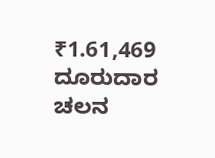₹1.61,469 ದೂರುದಾರ ಚಲನ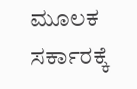ಮೂಲಕ ಸರ್ಕಾರಕ್ಕೆ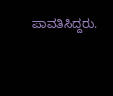ಪಾವತಿಸಿದ್ದರು.